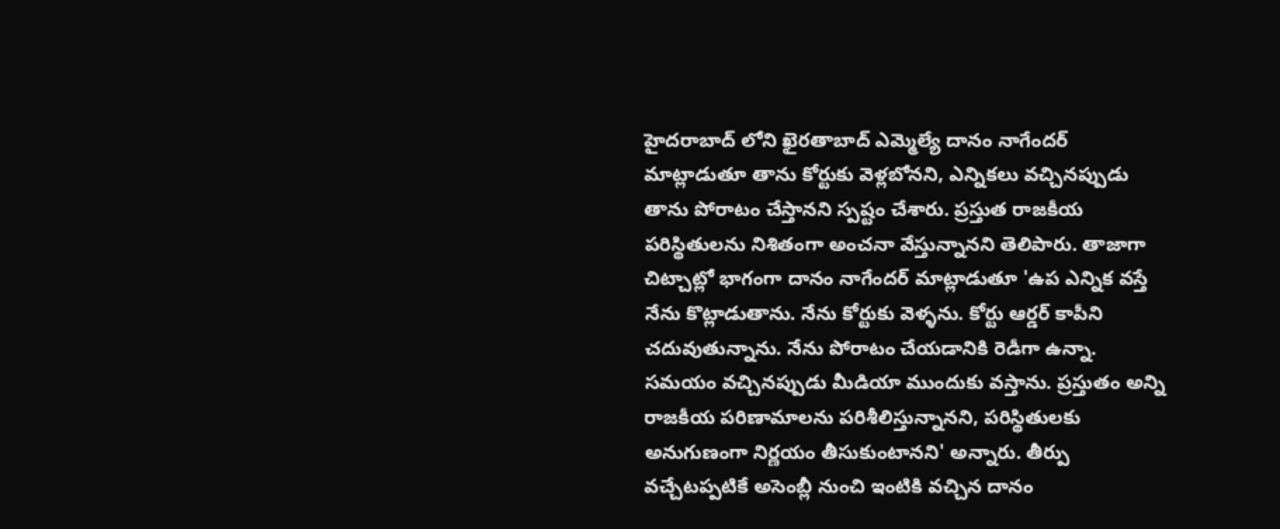హైదరాబాద్ లోని ఖైరతాబాద్ ఎమ్మెల్యే దానం నాగేందర్ మాట్లాడుతూ తాను కోర్టుకు వెళ్లబోనని, ఎన్నికలు వచ్చినప్పుడు తాను పోరాటం చేస్తానని స్పష్టం చేశారు. ప్రస్తుత రాజకీయ పరిస్థితులను నిశితంగా అంచనా వేస్తున్నానని తెలిపారు. తాజాగా చిట్చాట్లో భాగంగా దానం నాగేందర్ మాట్లాడుతూ 'ఉప ఎన్నిక వస్తే నేను కొట్లాడుతాను. నేను కోర్టుకు వెళ్ళను. కోర్టు ఆర్డర్ కాపీని చదువుతున్నాను. నేను పోరాటం చేయడానికి రెడీగా ఉన్నా. సమయం వచ్చినప్పుడు మీడియా ముందుకు వస్తాను. ప్రస్తుతం అన్ని రాజకీయ పరిణామాలను పరిశీలిస్తున్నానని, పరిస్థితులకు అనుగుణంగా నిర్ణయం తీసుకుంటానని' అన్నారు. తీర్పు వచ్చేటప్పటికే అసెంబ్లీ నుంచి ఇంటికి వచ్చిన దానం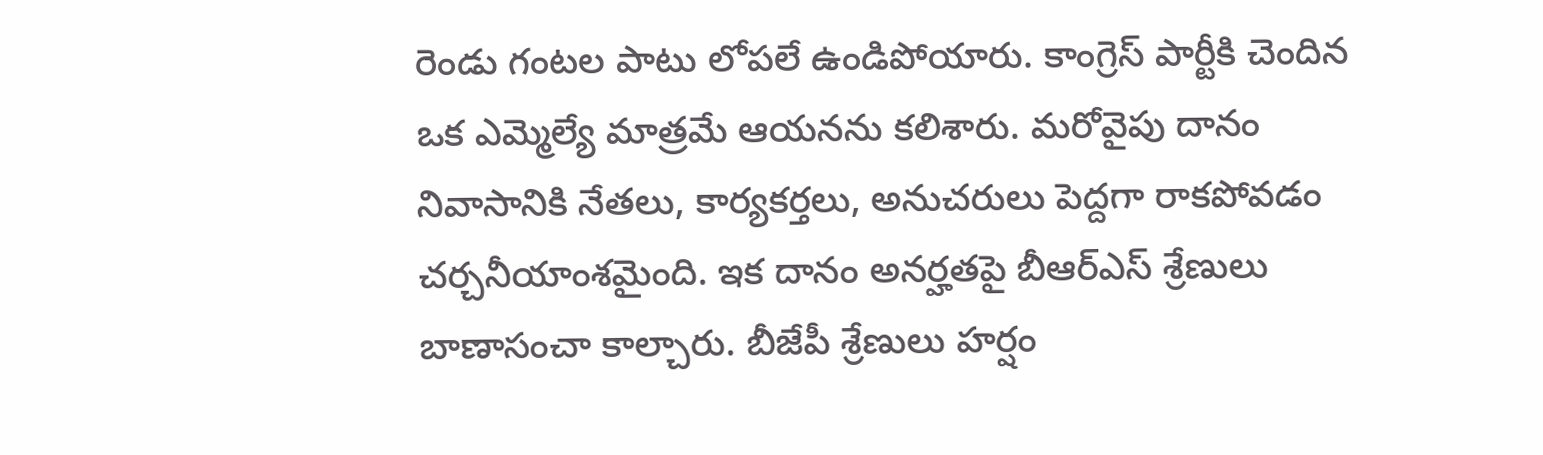రెండు గంటల పాటు లోపలే ఉండిపోయారు. కాంగ్రెస్ పార్టీకి చెందిన ఒక ఎమ్మెల్యే మాత్రమే ఆయనను కలిశారు. మరోవైపు దానం నివాసానికి నేతలు, కార్యకర్తలు, అనుచరులు పెద్దగా రాకపోవడం చర్చనీయాంశమైంది. ఇక దానం అనర్హతపై బీఆర్ఎస్ శ్రేణులు బాణాసంచా కాల్చారు. బీజేపీ శ్రేణులు హర్షం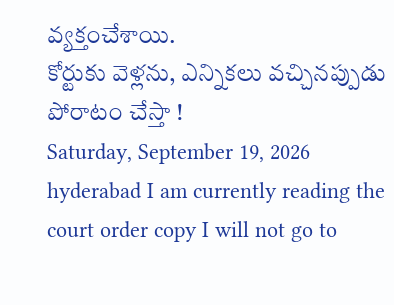వ్యక్తంచేశాయి.
కోర్టుకు వెళ్లను, ఎన్నికలు వచ్చినప్పుడు పోరాటం చేస్తా !
Saturday, September 19, 2026
hyderabad I am currently reading the court order copy I will not go to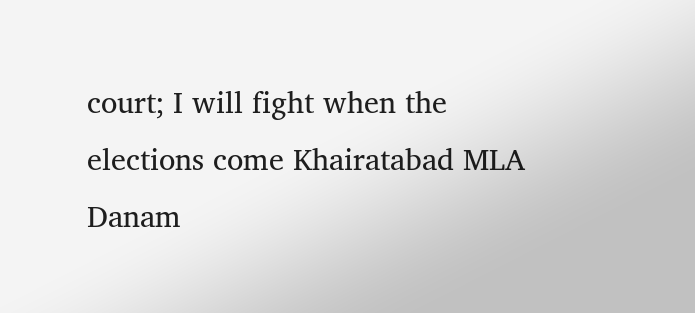court; I will fight when the elections come Khairatabad MLA Danam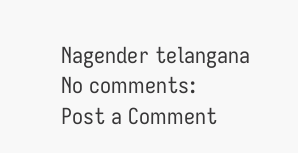Nagender telangana
No comments:
Post a Comment